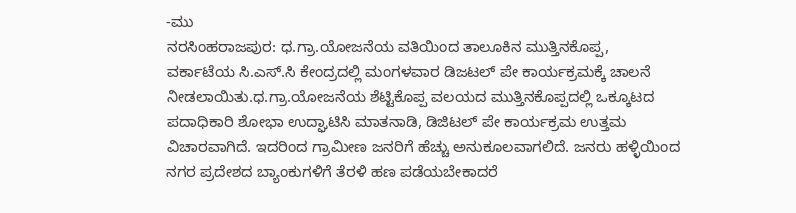-ಮು
ನರಸಿಂಹರಾಜಪುರ: ಧ.ಗ್ರಾ.ಯೋಜನೆಯ ವತಿಯಿಂದ ತಾಲೂಕಿನ ಮುತ್ತಿನಕೊಪ್ಪ, ವರ್ಕಾಟೆಯ ಸಿ.ಎಸ್.ಸಿ ಕೇಂದ್ರದಲ್ಲಿ ಮಂಗಳವಾರ ಡಿಜಟಲ್ ಪೇ ಕಾರ್ಯಕ್ರಮಕ್ಕೆ ಚಾಲನೆ ನೀಡಲಾಯಿತು.ಧ.ಗ್ರಾ.ಯೋಜನೆಯ ಶೆಟ್ಟಿಕೊಪ್ಪ ವಲಯದ ಮುತ್ತಿನಕೊಪ್ಪದಲ್ಲಿ ಒಕ್ಕೂಟದ ಪದಾಧಿಕಾರಿ ಶೋಭಾ ಉದ್ಘಾಟಿಸಿ ಮಾತನಾಡಿ, ಡಿಜಿಟಲ್ ಪೇ ಕಾರ್ಯಕ್ರಮ ಉತ್ತಮ ವಿಚಾರವಾಗಿದೆ. ಇದರಿಂದ ಗ್ರಾಮೀಣ ಜನರಿಗೆ ಹೆಚ್ಚು ಅನುಕೂಲವಾಗಲಿದೆ. ಜನರು ಹಳ್ಳಿಯಿಂದ ನಗರ ಪ್ರದೇಶದ ಬ್ಯಾಂಕುಗಳಿಗೆ ತೆರಳಿ ಹಣ ಪಡೆಯಬೇಕಾದರೆ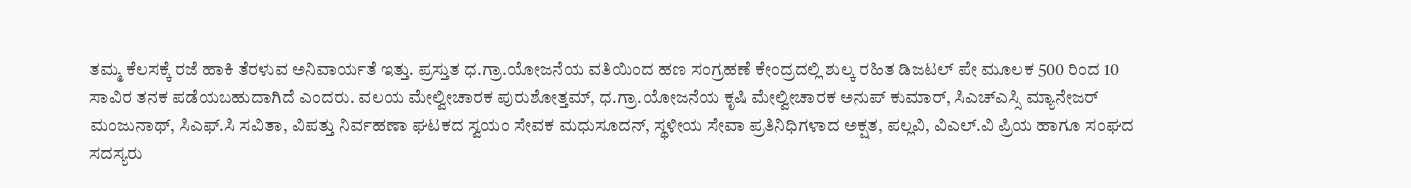ತಮ್ಮ ಕೆಲಸಕ್ಕೆ ರಜೆ ಹಾಕಿ ತೆರಳುವ ಅನಿವಾರ್ಯತೆ ಇತ್ತು. ಪ್ರಸ್ತುತ ಧ.ಗ್ರಾ.ಯೋಜನೆಯ ವತಿಯಿಂದ ಹಣ ಸಂಗ್ರಹಣೆ ಕೇಂದ್ರದಲ್ಲಿ ಶುಲ್ಕ ರಹಿತ ಡಿಜಟಲ್ ಪೇ ಮೂಲಕ 500 ರಿಂದ 10 ಸಾವಿರ ತನಕ ಪಡೆಯಬಹುದಾಗಿದೆ ಎಂದರು. ವಲಯ ಮೇಲ್ವೀಚಾರಕ ಪುರುಶೋತ್ತಮ್, ಧ.ಗ್ರಾ.ಯೋಜನೆಯ ಕೃಷಿ ಮೇಲ್ವೀಚಾರಕ ಅನುಪ್ ಕುಮಾರ್, ಸಿಎಚ್ಎಸ್ಸಿ ಮ್ಯಾನೇಜರ್ ಮಂಜುನಾಥ್, ಸಿಎಫ್.ಸಿ ಸವಿತಾ, ವಿಪತ್ತು ನಿರ್ವಹಣಾ ಘಟಕದ ಸ್ವಯಂ ಸೇವಕ ಮಧುಸೂದನ್, ಸ್ಥಳೀಯ ಸೇವಾ ಪ್ರತಿನಿಧಿಗಳಾದ ಅಕ್ಷತ, ಪಲ್ಲವಿ, ವಿಎಲ್.ವಿ ಪ್ರಿಯ ಹಾಗೂ ಸಂಘದ ಸದಸ್ಯರು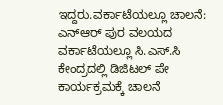ಇದ್ದರು.ವರ್ಕಾಟೆಯಲ್ಲೂ ಚಾಲನೆ: ಎನ್ಆರ್ ಪುರ ವಲಯದ ವರ್ಕಾಟೆಯಲ್ಲೂ ಸಿ.ಎಸ್.ಸಿ ಕೇಂದ್ರದಲ್ಲಿ ಡಿಜಿಟಲ್ ಪೇ ಕಾರ್ಯಕ್ರಮಕ್ಕೆ ಚಾಲನೆ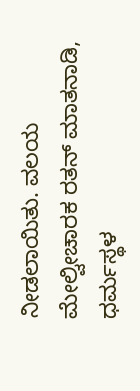ನೀಡಲಾಯಿತು. ವಲಯ ಮೇಲ್ವೀಚಾರಕ ರತನ್ ಮಾತನಾಡಿ, ಧರ್ಮಸ್ಥಳ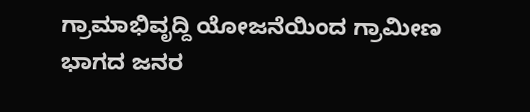ಗ್ರಾಮಾಭಿವೃದ್ದಿ ಯೋಜನೆಯಿಂದ ಗ್ರಾಮೀಣ ಭಾಗದ ಜನರ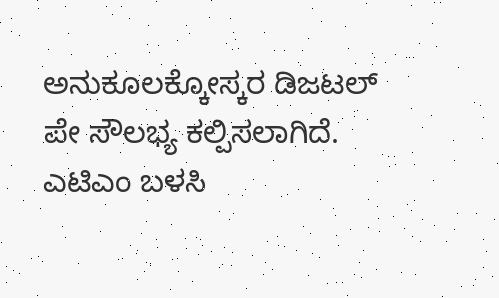ಅನುಕೂಲಕ್ಕೋಸ್ಕರ ಡಿಜಟಲ್ ಪೇ ಸೌಲಭ್ಯ ಕಲ್ಪಿಸಲಾಗಿದೆ. ಎಟಿಎಂ ಬಳಸಿ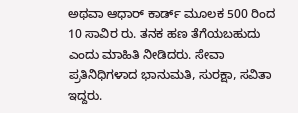ಅಥವಾ ಆಧಾರ್ ಕಾರ್ಡ್ ಮೂಲಕ 500 ರಿಂದ 10 ಸಾವಿರ ರು. ತನಕ ಹಣ ತೆಗೆಯಬಹುದು ಎಂದು ಮಾಹಿತಿ ನೀಡಿದರು. ಸೇವಾ ಪ್ರತಿನಿಧಿಗಳಾದ ಭಾನುಮತಿ, ಸುರಕ್ಷಾ, ಸವಿತಾ ಇದ್ದರು.